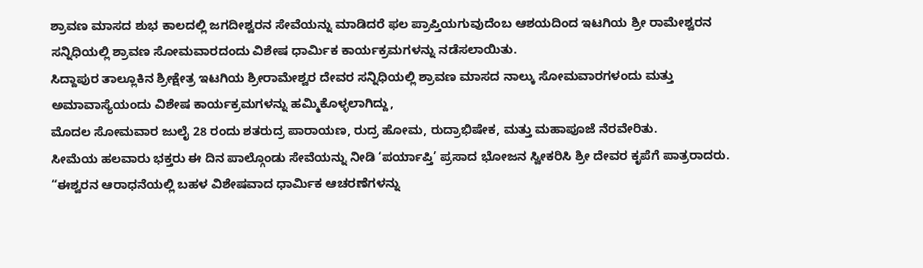ಶ್ರಾವಣ ಮಾಸದ ಶುಭ ಕಾಲದಲ್ಲಿ ಜಗದೀಶ್ವರನ ಸೇವೆಯನ್ನು ಮಾಡಿದರೆ ಫಲ ಪ್ರಾಪ್ತಿಯಗುವುದೆಂಬ ಆಶಯದಿಂದ ಇಟಗಿಯ ಶ್ರೀ ರಾಮೇಶ್ವರನ ಸನ್ನಿಧಿಯಲ್ಲಿ ಶ್ರಾವಣ ಸೋಮವಾರದಂದು ವಿಶೇಷ ಧಾರ್ಮಿಕ ಕಾರ್ಯಕ್ರಮಗಳನ್ನು ನಡೆಸಲಾಯಿತು.
ಸಿದ್ದಾಪುರ ತಾಲ್ಲೂಕಿನ ಶ್ರೀಕ್ಷೇತ್ರ ಇಟಗಿಯ ಶ್ರೀರಾಮೇಶ್ವರ ದೇವರ ಸನ್ನಿಧಿಯಲ್ಲಿ ಶ್ರಾವಣ ಮಾಸದ ನಾಲ್ಕು ಸೋಮವಾರಗಳಂದು ಮತ್ತು ಅಮಾವಾಸ್ಯೆಯಂದು ವಿಶೇಷ ಕಾರ್ಯಕ್ರಮಗಳನ್ನು ಹಮ್ಮಿಕೊಳ್ಳಲಾಗಿದ್ದು,
ಮೊದಲ ಸೋಮವಾರ ಜುಲೈ 28 ರಂದು ಶತರುದ್ರ ಪಾರಾಯಣ, ರುದ್ರ ಹೋಮ, ರುದ್ರಾಭಿಷೇಕ, ಮತ್ತು ಮಹಾಪೂಜೆ ನೆರವೇರಿತು.
ಸೀಮೆಯ ಹಲವಾರು ಭಕ್ತರು ಈ ದಿನ ಪಾಲ್ಗೊಂಡು ಸೇವೆಯನ್ನು ನೀಡಿ ‘ಪರ್ಯಾಪ್ತಿ’ ಪ್ರಸಾದ ಭೋಜನ ಸ್ವೀಕರಿಸಿ ಶ್ರೀ ದೇವರ ಕೃಪೆಗೆ ಪಾತ್ರರಾದರು.
“ಈಶ್ವರನ ಆರಾಧನೆಯಲ್ಲಿ ಬಹಳ ವಿಶೇಷವಾದ ಧಾರ್ಮಿಕ ಆಚರಣೆಗಳನ್ನು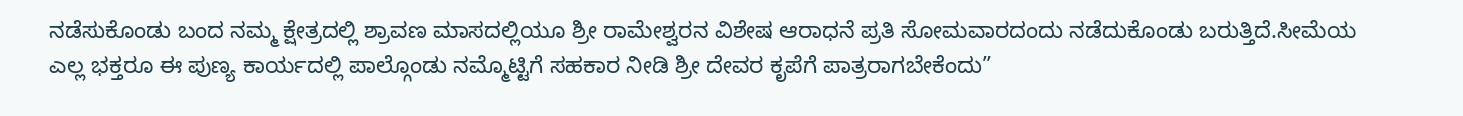ನಡೆಸುಕೊಂಡು ಬಂದ ನಮ್ಮ ಕ್ಷೇತ್ರದಲ್ಲಿ ಶ್ರಾವಣ ಮಾಸದಲ್ಲಿಯೂ ಶ್ರೀ ರಾಮೇಶ್ವರನ ವಿಶೇಷ ಆರಾಧನೆ ಪ್ರತಿ ಸೋಮವಾರದಂದು ನಡೆದುಕೊಂಡು ಬರುತ್ತಿದೆ.ಸೀಮೆಯ ಎಲ್ಲ ಭಕ್ತರೂ ಈ ಪುಣ್ಯ ಕಾರ್ಯದಲ್ಲಿ ಪಾಲ್ಗೊಂಡು ನಮ್ಮೊಟ್ಟಿಗೆ ಸಹಕಾರ ನೀಡಿ ಶ್ರೀ ದೇವರ ಕೃಪೆಗೆ ಪಾತ್ರರಾಗಬೇಕೆಂದು”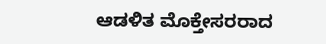ಆಡಳಿತ ಮೊಕ್ತೇಸರರಾದ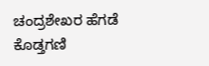ಚಂದ್ರಶೇಖರ ಹೆಗಡೆ ಕೊಡ್ತಗಣಿ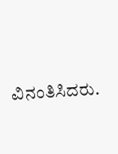ವಿನಂತಿಸಿದರು.